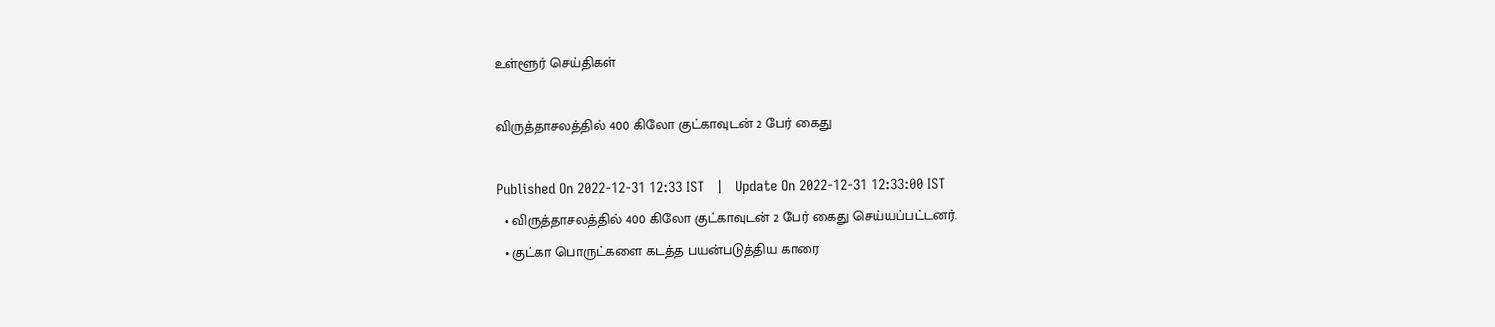உள்ளூர் செய்திகள்

விருத்தாசலத்தில் 400 கிலோ குட்காவுடன் 2 பேர் கைது

Published On 2022-12-31 12:33 IST   |   Update On 2022-12-31 12:33:00 IST
  • விருத்தாசலத்தில் 400 கிலோ குட்காவுடன் 2 பேர் கைது செய்யப்பட்டனர்.
  • குட்கா பொருட்களை கடத்த பயன்படுத்திய காரை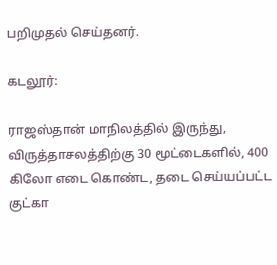பறிமுதல் செய்தனர்.

கடலூர்:

ராஜஸ்தான் மாநிலத்தில் இருந்து, விருத்தாசலத்திற்கு 30 மூட்டைகளில், 400 கிலோ எடை கொண்ட, தடை செய்யப்பட்ட குட்கா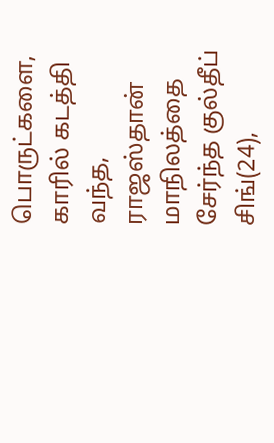பொருட்களை, காரில் கடத்தி வந்த, ராஜஸ்தான் மாநிலத்தை சேர்ந்த குல்தீப் சிங்(24),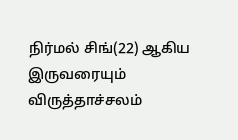நிர்மல் சிங்(22) ஆகிய இருவரையும் விருத்தாச்சலம்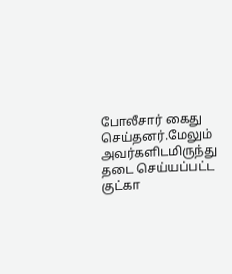போலீசார் கைது செய்தனர்.மேலும் அவர்களிடமிருந்து தடை செய்யப்பட்ட குட்கா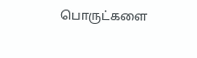பொருட்களை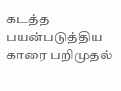கடத்த பயன்படுத்திய காரை பறிமுதல்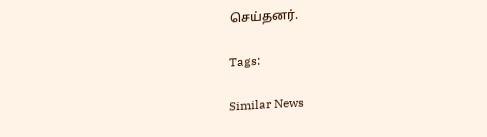செய்தனர்.

Tags:

Similar News